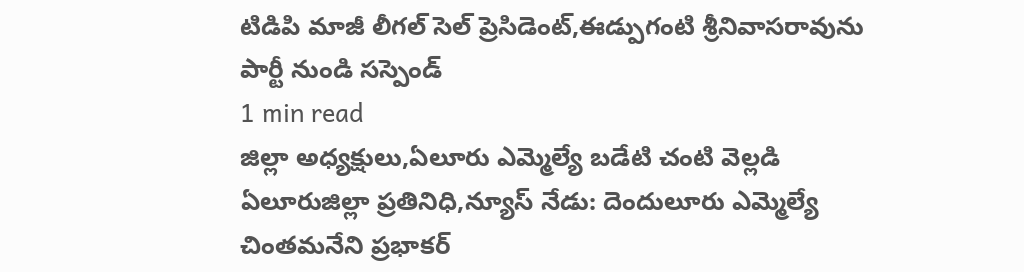టిడిపి మాజీ లీగల్ సెల్ ప్రెసిడెంట్,ఈడ్పుగంటి శ్రీనివాసరావును పార్టీ నుండి సస్పెండ్
1 min read
జిల్లా అధ్యక్షులు,ఏలూరు ఎమ్మెల్యే బడేటి చంటి వెల్లడి
ఏలూరుజిల్లా ప్రతినిధి,న్యూస్ నేడు: దెందులూరు ఎమ్మెల్యే చింతమనేని ప్రభాకర్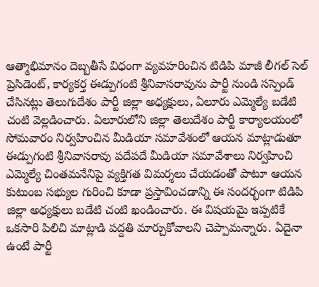ఆత్మాభిమానం దెబ్బతీసే విధంగా వ్యవహరించిన టిడిపి మాజీ లీగల్ సెల్ ప్రెసిడెంట్, కార్యకర్త ఈడ్పుగంటి శ్రీనివాసరావును పార్టీ నుండి సస్పెండ్ చేసినట్లు తెలుగుదేశం పార్టీ జిల్లా అధ్యక్షులు, ఏలూరు ఎమ్మెల్యే బడేటి చంటి వెల్లడించారు. ఏలూరులోని జిల్లా తెలుదేశం పార్టీ కార్యాలయంలో సోమవారం నిర్వహించిన మీడియా సమావేశంలో ఆయన మాట్లాడుతూ ఈడ్పుగంటి శ్రీనివాసరావు పదేపదే మీడియా సమావేశాలు నిర్వహించి ఎమ్మెల్యే చింతమనేనిపై వ్యక్తిగత విమర్శలు చేయడంతో పాటూ ఆయన కుటుంబ సభ్యుల గురించి కూడా ప్రస్తావించడాన్ని ఈ సందర్భంగా టిడిపి జిల్లా అధ్యక్షులు బడేటి చంటి ఖండించారు. ఈ విషయమై ఇప్పటికే ఒకసారి పిలిచి మాట్లాడి పద్దతి మార్చుకోవాలని చెప్పామన్నారు. ఏదైనా ఉంటే పార్టీ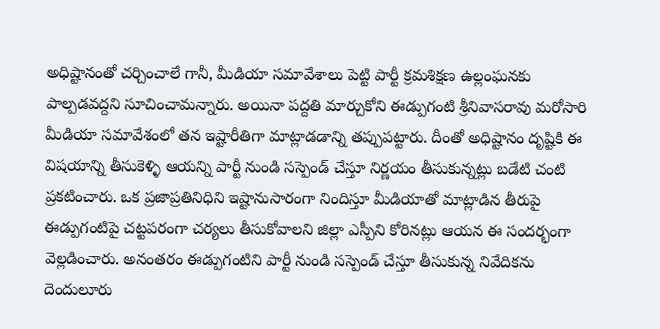అధిష్టానంతో చర్చించాలే గానీ, మీడియా సమావేశాలు పెట్టి పార్టీ క్రమశిక్షణ ఉల్లంఘనకు పాల్పడవద్దని సూచించామన్నారు. అయినా పద్దతి మార్చుకోని ఈడ్పుగంటి శ్రీనివాసరావు మరోసారి మీడియా సమావేశంలో తన ఇష్టారీతిగా మాట్లాడడాన్ని తప్పుపట్టారు. దీంతో అధిష్టానం దృష్టికి ఈ విషయాన్ని తీసుకెళ్ళి ఆయన్ని పార్టీ నుండి సస్పెండ్ చేస్తూ నిర్ణయం తీసుకున్నట్లు బడేటి చంటి ప్రకటించారు. ఒక ప్రజాప్రతినిధిని ఇష్టానుసారంగా నిందిస్తూ మీడియాతో మాట్లాడిన తీరుపై ఈడ్పుగంటిపై చట్టపరంగా చర్యలు తీసుకోవాలని జిల్లా ఎస్పీని కోరినట్లు ఆయన ఈ సందర్భంగా వెల్లడించారు. అనంతరం ఈడ్పుగంటిని పార్టీ నుండి సస్పెండ్ చేస్తూ తీసుకున్న నివేదికను దెందులూరు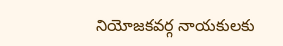నియోజకవర్గ నాయకులకు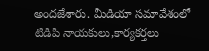అందజేశారు. మీడియా సమావేశంలో టిడిపి నాయకులు,కార్యకర్తలు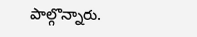పాల్గొన్నారు.